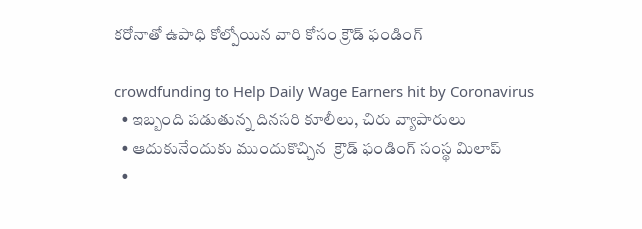కరోనాతో ఉపాధి కోల్పోయిన వారి కోసం క్రౌడ్ ఫండింగ్

crowdfunding to Help Daily Wage Earners hit by Coronavirus
  • ఇబ్బంది పడుతున్న దినసరి కూలీలు, చిరు వ్యాపారులు
  • ఆదుకునేందుకు ముందుకొచ్చిన  క్రౌడ్ ఫండింగ్ సంస్థ మిలాప్
  •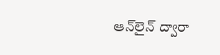ఆన్‌లైన్ ద్వారా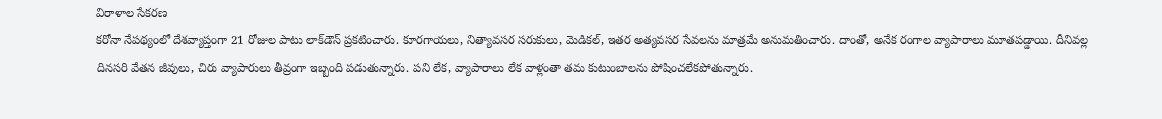విరాళాల సేకరణ
కరోనా నేపథ్యంలో దేశవ్యాప్తంగా 21 రోజుల పాటు లాక్‌డౌన్ ప్రకటించారు. కూరగాయలు, నిత్యావసర సరుకులు, మెడికల్, ఇతర అత్యవసర సేవలను మాత్రమే అనుమతించారు. దాంతో, అనేక రంగాల వ్యాపారాలు మూతపడ్డాయి. దీనివల్ల దినసరి వేతన జీవులు, చిరు వ్యాపారులు తీవ్రంగా ఇబ్బంది పడుతున్నారు. పని లేక, వ్యాపారాలు లేక వాళ్లంతా తమ కుటుంబాలను పోషించలేకపోతున్నారు.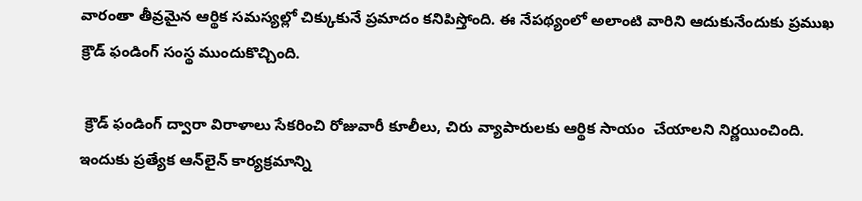వారంతా తీవ్రమైన ఆర్థిక సమస్యల్లో చిక్కుకునే ప్రమాదం కనిపిస్తోంది. ఈ నేపథ్యంలో అలాంటి వారిని ఆదుకునేందుకు ప్రముఖ క్రౌడ్ ఫండింగ్ సంస్థ ముందుకొచ్చింది.

 క్రౌడ్ ఫండింగ్ ద్వారా విరాళాలు సేకరించి రోజువారీ కూలీలు, చిరు వ్యాపారులకు ఆర్థిక సాయం  చేయాలని నిర్ణయించింది. ఇందుకు ప్రత్యేక ఆన్‌లైన్‌ కార్యక్రమాన్ని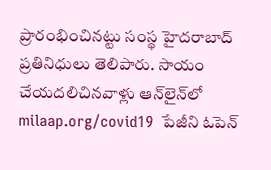ప్రారంభించినట్టు సంస్థ హైదరాబాద్ ప్రతినిధులు తెలిపారు. సాయం చేయదలిచినవాళ్లు ఆన్‌లైన్‌లో   milaap.org/covid19  పేజీని ఓపెన్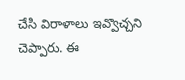చేసి విరాళాలు ఇవ్వొచ్చని చెప్పారు. ఈ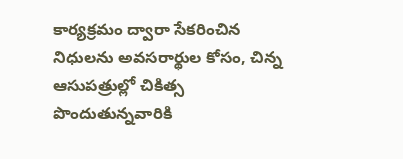కార్యక్రమం ద్వారా సేకరించిన నిధులను అవసరార్థుల కోసం, చిన్న ఆసుపత్రుల్లో చికిత్స పొందుతున్నవారికి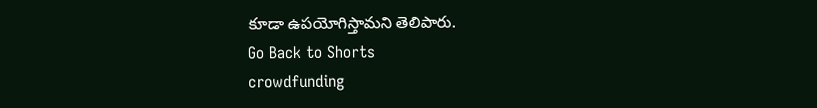కూడా ఉపయోగిస్తామని తెలిపారు.
Go Back to Shorts
crowdfunding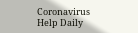Coronavirus
Help Daily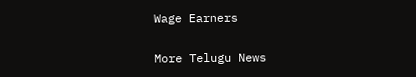Wage Earners

More Telugu News